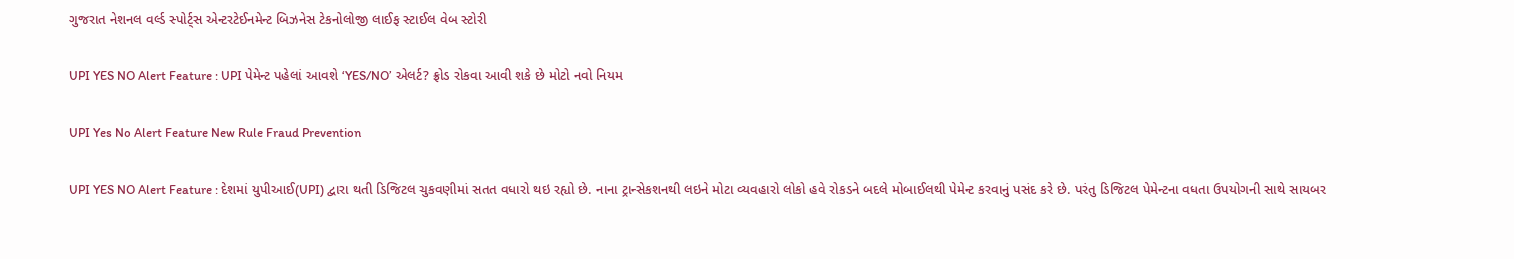ગુજરાત નેશનલ વર્લ્ડ સ્પોર્ટ્સ એન્ટરટેઈનમેન્ટ બિઝનેસ ટેકનોલોજી લાઈફ સ્ટાઈલ વેબ સ્ટોરી

UPI YES NO Alert Feature : UPI પેમેન્ટ પહેલાં આવશે ‘YES/NO’ એલર્ટ? ફ્રોડ રોકવા આવી શકે છે મોટો નવો નિયમ

UPI Yes No Alert Feature New Rule Fraud Prevention

UPI YES NO Alert Feature : દેશમાં યુપીઆઈ(UPI) દ્વારા થતી ડિજિટલ ચુકવણીમાં સતત વધારો થઇ રહ્યો છે. નાના ટ્રાન્સેકશનથી લઇને મોટા વ્યવહારો લોકો હવે રોકડને બદલે મોબાઈલથી પેમેન્ટ કરવાનું પસંદ કરે છે. પરંતુ ડિજિટલ પેમેન્ટના વધતા ઉપયોગની સાથે સાયબર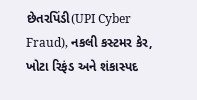છેતરપિંડી(UPI Cyber Fraud), નકલી કસ્ટમર કેર, ખોટા રિફંડ અને શંકાસ્પદ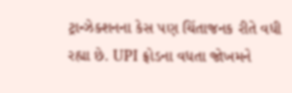ટ્રાન્ઝેક્શનના કેસ પણ ચિંતાજનક રીતે વધી રહ્યા છે. UPI ફ્રોડના વધતા જોખમને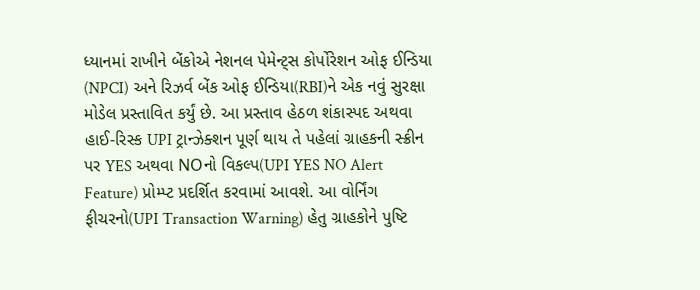ધ્યાનમાં રાખીને બેંકોએ નેશનલ પેમેન્ટ્સ કોર્પોરેશન ઓફ ઈન્ડિયા (NPCI) અને રિઝર્વ બેંક ઓફ ઈન્ડિયા(RBI)ને એક નવું સુરક્ષા મોડેલ પ્રસ્તાવિત કર્યું છે. આ પ્રસ્તાવ હેઠળ શંકાસ્પદ અથવા હાઈ-રિસ્ક UPI ટ્રાન્ઝેક્શન પૂર્ણ થાય તે પહેલાં ગ્રાહકની સ્ક્રીન પર YES અથવા NOનો વિકલ્પ(UPI YES NO Alert Feature) પ્રોમ્પ્ટ પ્રદર્શિત કરવામાં આવશે. આ વોર્નિંગ ફીચરનો(UPI Transaction Warning) હેતુ ગ્રાહકોને પુષ્ટિ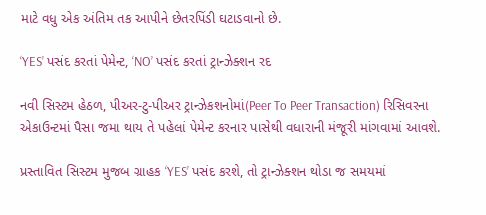માટે વધુ એક અંતિમ તક આપીને છેતરપિંડી ઘટાડવાનો છે.

‘YES’ પસંદ કરતાં પેમેન્ટ, ‘NO’ પસંદ કરતાં ટ્રાન્ઝેક્શન રદ

નવી સિસ્ટમ હેઠળ, પીઅર-ટુ-પીઅર ટ્રાન્ઝેકશનોમાં(Peer To Peer Transaction) રિસિવરના એકાઉન્ટમાં પૈસા જમા થાય તે પહેલાં પેમેન્ટ કરનાર પાસેથી વધારાની મંજૂરી માંગવામાં આવશે.

પ્રસ્તાવિત સિસ્ટમ મુજબ ગ્રાહક ‘YES’ પસંદ કરશે, તો ટ્રાન્ઝેક્શન થોડા જ સમયમાં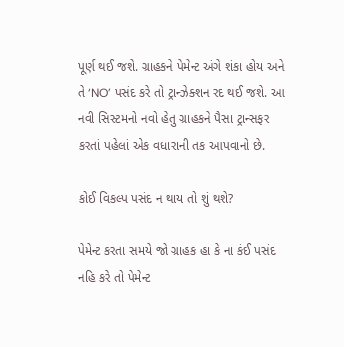પૂર્ણ થઈ જશે. ગ્રાહકને પેમેન્ટ અંગે શંકા હોય અને તે ‘NO’ પસંદ કરે તો ટ્રાન્ઝેક્શન રદ થઈ જશે. આ નવી સિસ્ટમનો નવો હેતુ ગ્રાહકને પૈસા ટ્રાન્સફર કરતાં પહેલાં એક વધારાની તક આપવાનો છે.

કોઈ વિકલ્પ પસંદ ન થાય તો શું થશે?

પેમેન્ટ કરતા સમયે જો ગ્રાહક હા કે ના કંઈ પસંદ નહિ કરે તો પેમેન્ટ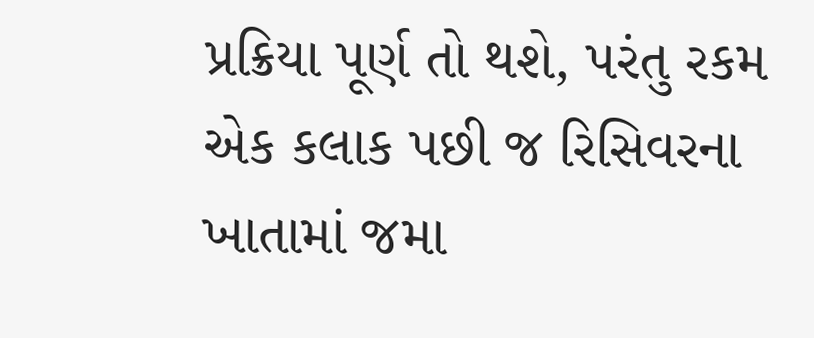પ્રક્રિયા પૂર્ણ તો થશે, પરંતુ રકમ એક કલાક પછી જ રિસિવરના ખાતામાં જમા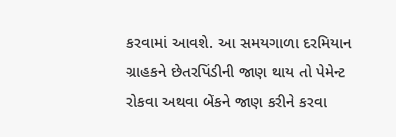કરવામાં આવશે. આ સમયગાળા દરમિયાન ગ્રાહકને છેતરપિંડીની જાણ થાય તો પેમેન્ટ રોકવા અથવા બેંકને જાણ કરીને કરવા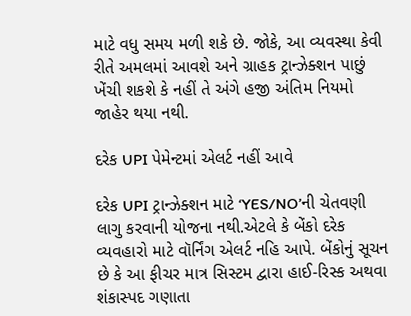માટે વધુ સમય મળી શકે છે. જોકે, આ વ્યવસ્થા કેવી રીતે અમલમાં આવશે અને ગ્રાહક ટ્રાન્ઝેક્શન પાછું ખેંચી શકશે કે નહીં તે અંગે હજી અંતિમ નિયમો જાહેર થયા નથી.

દરેક UPI પેમેન્ટમાં એલર્ટ નહીં આવે

દરેક UPI ટ્રાન્ઝેક્શન માટે ‘YES/NO’ની ચેતવણી લાગુ કરવાની યોજના નથી.એટલે કે બેંકો દરેક વ્યવહારો માટે વૉર્નિંગ એલર્ટ નહિ આપે. બેંકોનું સૂચન છે કે આ ફીચર માત્ર સિસ્ટમ દ્વારા હાઈ-રિસ્ક અથવા શંકાસ્પદ ગણાતા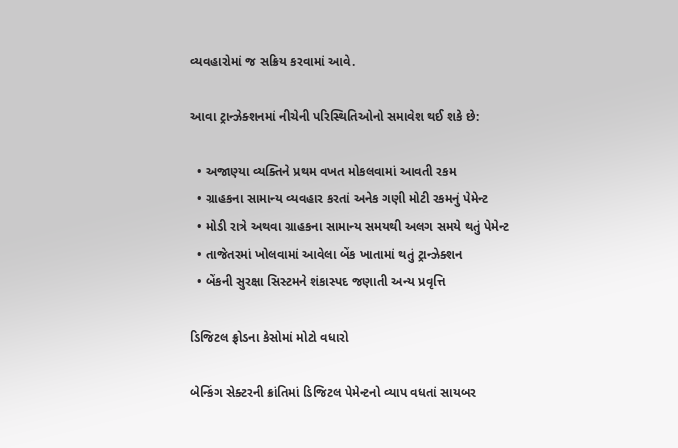વ્યવહારોમાં જ સક્રિય કરવામાં આવે.

આવા ટ્રાન્ઝેક્શનમાં નીચેની પરિસ્થિતિઓનો સમાવેશ થઈ શકે છે:

  • અજાણ્યા વ્યક્તિને પ્રથમ વખત મોકલવામાં આવતી રકમ
  • ગ્રાહકના સામાન્ય વ્યવહાર કરતાં અનેક ગણી મોટી રકમનું પેમેન્ટ
  • મોડી રાત્રે અથવા ગ્રાહકના સામાન્ય સમયથી અલગ સમયે થતું પેમેન્ટ
  • તાજેતરમાં ખોલવામાં આવેલા બેંક ખાતામાં થતું ટ્રાન્ઝેક્શન
  • બેંકની સુરક્ષા સિસ્ટમને શંકાસ્પદ જણાતી અન્ય પ્રવૃત્તિ

ડિજિટલ ફ્રોડના કેસોમાં મોટો વધારો

બેન્કિંગ સેક્ટરની ક્રાંતિમાં ડિજિટલ પેમેન્ટનો વ્યાપ વધતાં સાયબર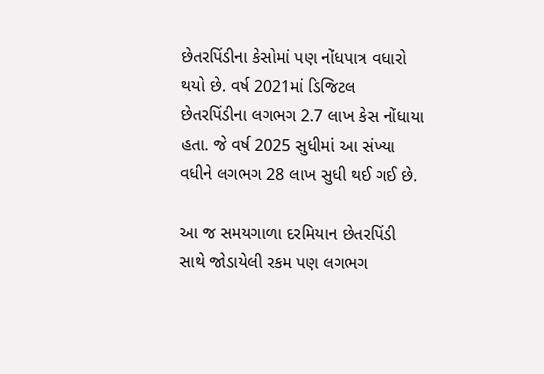છેતરપિંડીના કેસોમાં પણ નોંધપાત્ર વધારો થયો છે. વર્ષ 2021માં ડિજિટલ છેતરપિંડીના લગભગ 2.7 લાખ કેસ નોંધાયા હતા. જે વર્ષ 2025 સુધીમાં આ સંખ્યા વધીને લગભગ 28 લાખ સુધી થઈ ગઈ છે.

આ જ સમયગાળા દરમિયાન છેતરપિંડી સાથે જોડાયેલી રકમ પણ લગભગ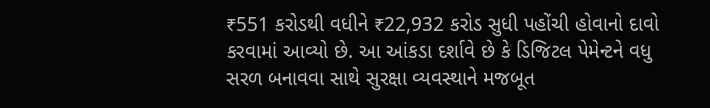₹551 કરોડથી વધીને ₹22,932 કરોડ સુધી પહોંચી હોવાનો દાવો કરવામાં આવ્યો છે. આ આંકડા દર્શાવે છે કે ડિજિટલ પેમેન્ટને વધુ સરળ બનાવવા સાથે સુરક્ષા વ્યવસ્થાને મજબૂત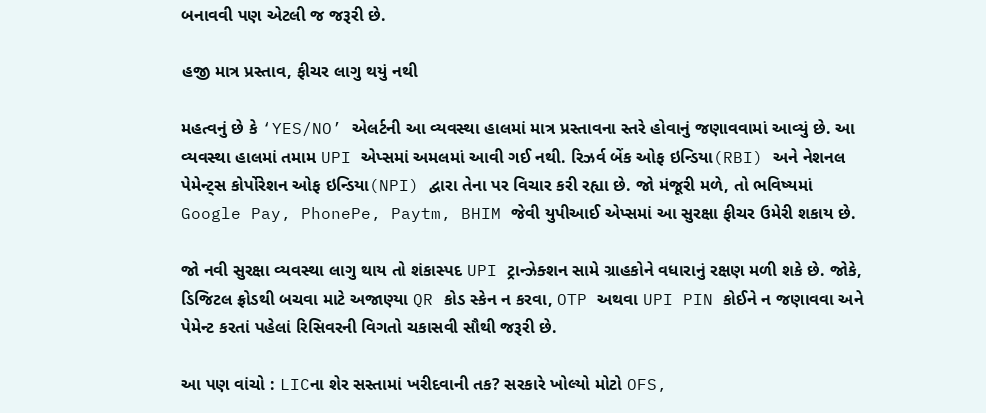બનાવવી પણ એટલી જ જરૂરી છે.

હજી માત્ર પ્રસ્તાવ, ફીચર લાગુ થયું નથી

મહત્વનું છે કે ‘YES/NO’ એલર્ટની આ વ્યવસ્થા હાલમાં માત્ર પ્રસ્તાવના સ્તરે હોવાનું જણાવવામાં આવ્યું છે. આ વ્યવસ્થા હાલમાં તમામ UPI એપ્સમાં અમલમાં આવી ગઈ નથી. રિઝર્વ બેંક ઓફ ઇન્ડિયા(RBI) અને નેશનલ પેમેન્ટ્સ કોર્પોરેશન ઓફ ઇન્ડિયા(NPI) દ્વારા તેના પર વિચાર કરી રહ્યા છે. જો મંજૂરી મળે, તો ભવિષ્યમાં Google Pay, PhonePe, Paytm, BHIM જેવી યુપીઆઈ એપ્સમાં આ સુરક્ષા ફીચર ઉમેરી શકાય છે.

જો નવી સુરક્ષા વ્યવસ્થા લાગુ થાય તો શંકાસ્પદ UPI ટ્રાન્ઝેક્શન સામે ગ્રાહકોને વધારાનું રક્ષણ મળી શકે છે. જોકે, ડિજિટલ ફ્રોડથી બચવા માટે અજાણ્યા QR કોડ સ્કેન ન કરવા, OTP અથવા UPI PIN કોઈને ન જણાવવા અને પેમેન્ટ કરતાં પહેલાં રિસિવરની વિગતો ચકાસવી સૌથી જરૂરી છે.

આ પણ વાંચો : LICના શેર સસ્તામાં ખરીદવાની તક? સરકારે ખોલ્યો મોટો OFS,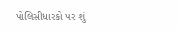પોલિસીધારકો પર શું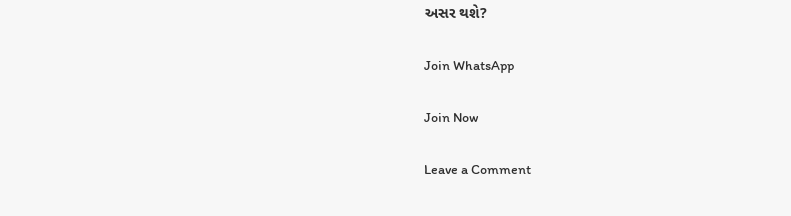અસર થશે?

Join WhatsApp

Join Now

Leave a Comment